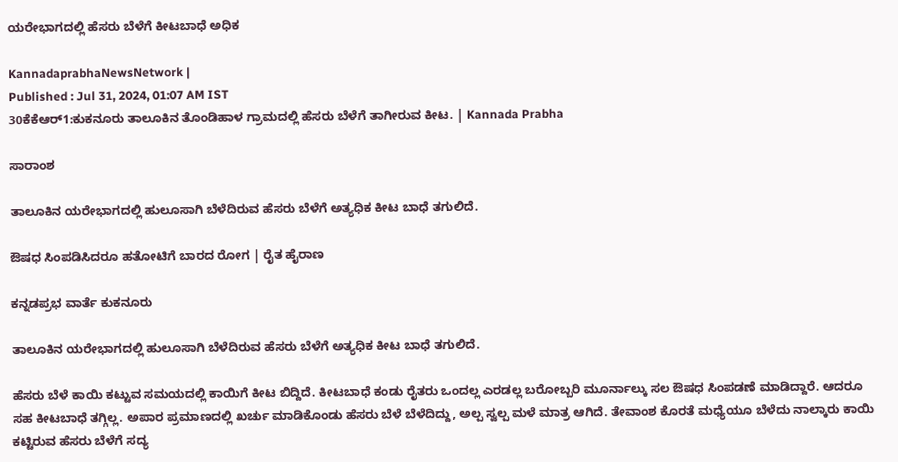ಯರೇಭಾಗದಲ್ಲಿ ಹೆಸರು ಬೆಳೆಗೆ ಕೀಟಬಾಧೆ ಅಧಿಕ

KannadaprabhaNewsNetwork |
Published : Jul 31, 2024, 01:07 AM IST
30ಕೆಕೆಆರ್1:ಕುಕನೂರು ತಾಲೂಕಿನ ತೊಂಡಿಹಾಳ ಗ್ರಾಮದಲ್ಲಿ ಹೆಸರು ಬೆಳೆಗೆ ತಾಗೀರುವ ಕೀಟ. | Kannada Prabha

ಸಾರಾಂಶ

ತಾಲೂಕಿನ ಯರೇಭಾಗದಲ್ಲಿ ಹುಲೂಸಾಗಿ ಬೆಳೆದಿರುವ ಹೆಸರು ಬೆಳೆಗೆ ಅತ್ಯಧಿಕ ಕೀಟ ಬಾಧೆ ತಗುಲಿದೆ.

ಔಷಧ ಸಿಂಪಡಿಸಿದರೂ ಹತೋಟಿಗೆ ಬಾರದ ರೋಗ | ರೈತ ಹೈರಾಣ

ಕನ್ನಡಪ್ರಭ ವಾರ್ತೆ ಕುಕನೂರು

ತಾಲೂಕಿನ ಯರೇಭಾಗದಲ್ಲಿ ಹುಲೂಸಾಗಿ ಬೆಳೆದಿರುವ ಹೆಸರು ಬೆಳೆಗೆ ಅತ್ಯಧಿಕ ಕೀಟ ಬಾಧೆ ತಗುಲಿದೆ.

ಹೆಸರು ಬೆಳೆ ಕಾಯಿ ಕಟ್ಟುವ ಸಮಯದಲ್ಲಿ ಕಾಯಿಗೆ ಕೀಟ ಬಿದ್ದಿದೆ. ಕೀಟಬಾಧೆ ಕಂಡು ರೈತರು ಒಂದಲ್ಲ ಎರಡಲ್ಲ ಬರೋಬ್ಬರಿ ಮೂರ್ನಾಲ್ಕು ಸಲ ಔಷಧ ಸಿಂಪಡಣೆ ಮಾಡಿದ್ದಾರೆ. ಆದರೂ ಸಹ ಕೀಟಬಾಧೆ ತಗ್ಗಿಲ್ಲ. ಅಪಾರ ಪ್ರಮಾಣದಲ್ಲಿ ಖರ್ಚು ಮಾಡಿಕೊಂಡು ಹೆಸರು ಬೆಳೆ ಬೆಳೆದಿದ್ದು, ಅಲ್ಪ ಸ್ವಲ್ಪ ಮಳೆ ಮಾತ್ರ ಆಗಿದೆ. ತೇವಾಂಶ ಕೊರತೆ ಮಧ್ಯೆಯೂ ಬೆಳೆದು ನಾಲ್ಕಾರು ಕಾಯಿ ಕಟ್ಟಿರುವ ಹೆಸರು ಬೆಳೆಗೆ ಸದ್ಯ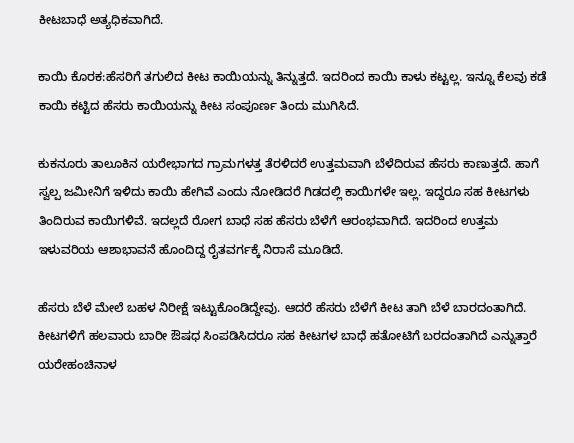ಕೀಟಬಾಧೆ ಅತ್ಯಧಿಕವಾಗಿದೆ.

ಕಾಯಿ ಕೊರಕ:ಹೆಸರಿಗೆ ತಗುಲಿದ ಕೀಟ ಕಾಯಿಯನ್ನು ತಿನ್ನುತ್ತದೆ. ಇದರಿಂದ ಕಾಯಿ ಕಾಳು ಕಟ್ಟಲ್ಲ. ಇನ್ನೂ ಕೆಲವು ಕಡೆ ಕಾಯಿ ಕಟ್ಟಿದ ಹೆಸರು ಕಾಯಿಯನ್ನು ಕೀಟ ಸಂಪೂರ್ಣ ತಿಂದು ಮುಗಿಸಿದೆ.

ಕುಕನೂರು ತಾಲೂಕಿನ ಯರೇಭಾಗದ ಗ್ರಾಮಗಳತ್ತ ತೆರಳಿದರೆ ಉತ್ತಮವಾಗಿ ಬೆಳೆದಿರುವ ಹೆಸರು ಕಾಣುತ್ತದೆ. ಹಾಗೆ ಸ್ವಲ್ಪ ಜಮೀನಿಗೆ ಇಳಿದು ಕಾಯಿ ಹೇಗಿವೆ ಎಂದು ನೋಡಿದರೆ ಗಿಡದಲ್ಲಿ ಕಾಯಿಗಳೇ ಇಲ್ಲ. ಇದ್ದರೂ ಸಹ ಕೀಟಗಳು ತಿಂದಿರುವ ಕಾಯಿಗಳಿವೆ. ಇದಲ್ಲದೆ ರೋಗ ಬಾಧೆ ಸಹ ಹೆಸರು ಬೆಳೆಗೆ ಆರಂಭವಾಗಿದೆ. ಇದರಿಂದ ಉತ್ತಮ ಇಳುವರಿಯ ಆಶಾಭಾವನೆ ಹೊಂದಿದ್ದ ರೈತವರ್ಗಕ್ಕೆ ನಿರಾಸೆ ಮೂಡಿದೆ.

ಹೆಸರು ಬೆಳೆ ಮೇಲೆ ಬಹಳ ನಿರೀಕ್ಷೆ ಇಟ್ಟುಕೊಂಡಿದ್ದೇವು. ಆದರೆ ಹೆಸರು ಬೆಳೆಗೆ ಕೀಟ ತಾಗಿ ಬೆಳೆ ಬಾರದಂತಾಗಿದೆ. ಕೀಟಗಳಿಗೆ ಹಲವಾರು ಬಾರೀ ಔಷಧ ಸಿಂಪಡಿಸಿದರೂ ಸಹ ಕೀಟಗಳ ಬಾಧೆ ಹತೋಟಿಗೆ ಬರದಂತಾಗಿದೆ ಎನ್ನುತ್ತಾರೆ ಯರೇಹಂಚಿನಾಳ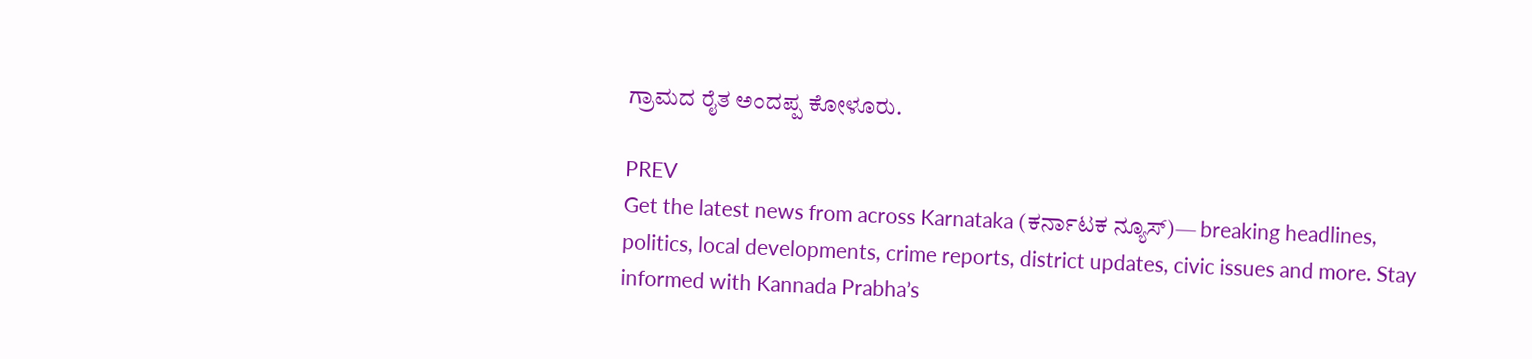ಗ್ರಾಮದ ರೈತ ಅಂದಪ್ಪ ಕೋಳೂರು.

PREV
Get the latest news from across Karnataka (ಕರ್ನಾಟಕ ನ್ಯೂಸ್)— breaking headlines, politics, local developments, crime reports, district updates, civic issues and more. Stay informed with Kannada Prabha’s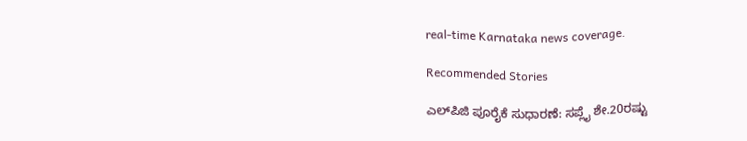real‑time Karnataka news coverage.

Recommended Stories

ಎಲ್‌ಪಿಜಿ ಪೂರೈಕೆ ಸುಧಾರಣೆ: ಸಪ್ಲೈ ಶೇ.20ರಷ್ಟು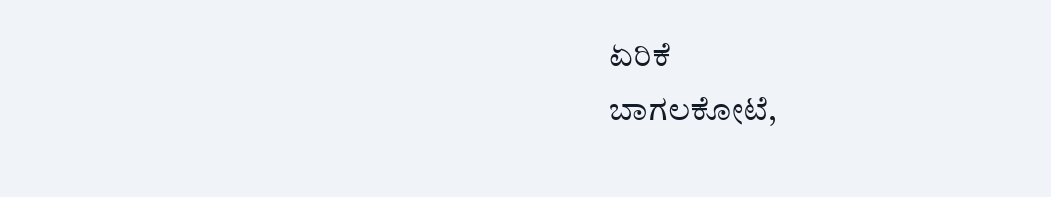ಏರಿಕೆ
ಬಾಗಲಕೋಟೆ,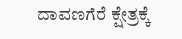ದಾವಣಗೆರೆ ಕ್ಷೇತ್ರಕ್ಕೆ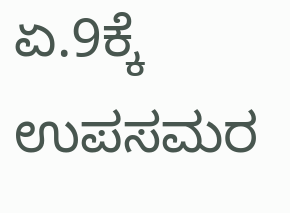ಏ.9ಕ್ಕೆ ಉಪಸಮರ